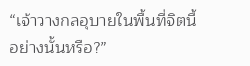“เจ้าวางกลอุบายในพื้นที่จิตนี้อย่างนั้นหรือ?”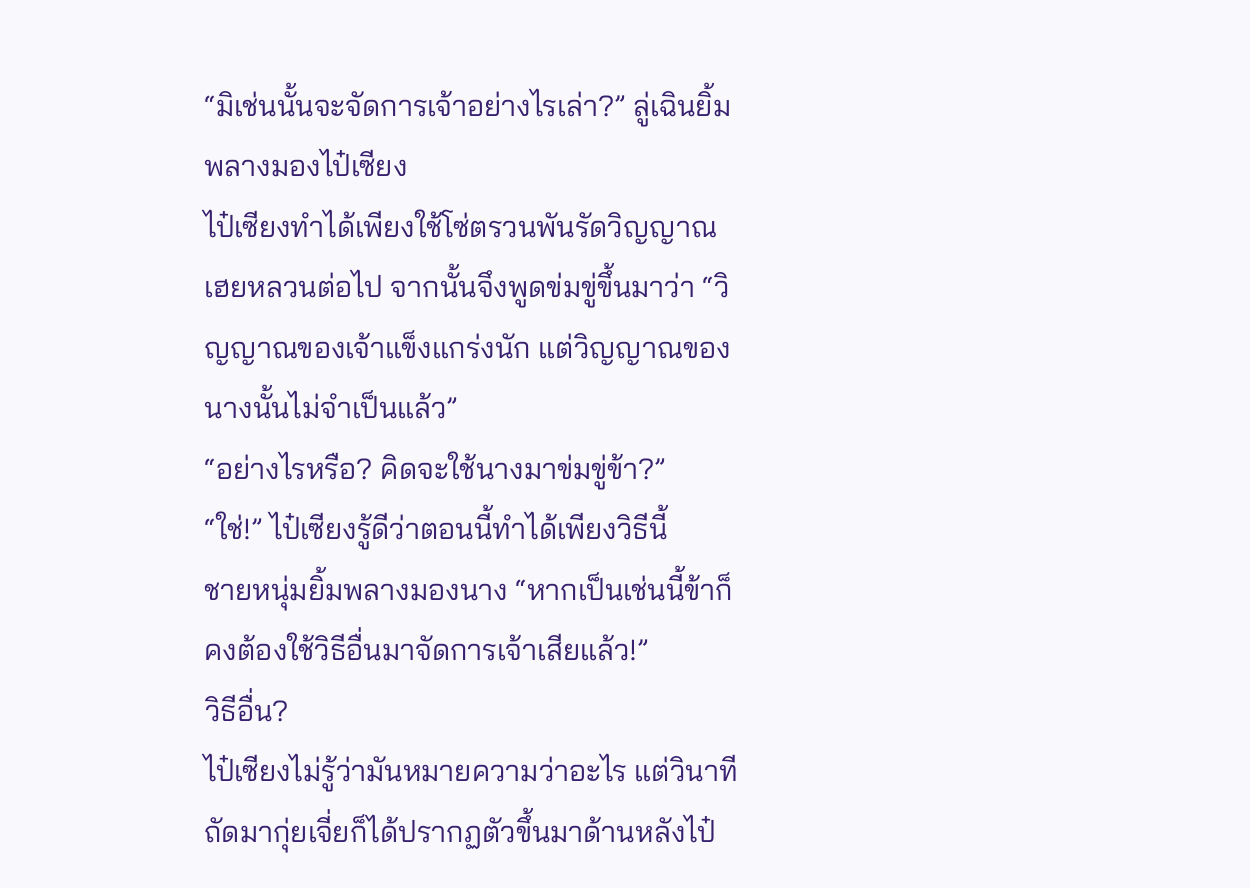“มิเช่นนั้นจะจัดการเจ้าอย่างไรเล่า?” ลู่เฉินยิ้มพลางมองไป๋เซียง
ไป๋เซียงทำได้เพียงใช้โซ่ตรวนพันรัดวิญญาณเฮยหลวนต่อไป จากนั้นจึงพูดข่มขู่ขึ้นมาว่า “วิญญาณของเจ้าแข็งแกร่งนัก แต่วิญญาณของนางนั้นไม่จำเป็นแล้ว”
“อย่างไรหรือ? คิดจะใช้นางมาข่มขู่ข้า?”
“ใช่!” ไป๋เซียงรู้ดีว่าตอนนี้ทำได้เพียงวิธีนี้
ชายหนุ่มยิ้มพลางมองนาง “หากเป็นเช่นนี้ข้าก็คงต้องใช้วิธีอื่นมาจัดการเจ้าเสียแล้ว!”
วิธีอื่น?
ไป๋เซียงไม่รู้ว่ามันหมายความว่าอะไร แต่วินาทีถัดมากุ่ยเจี่ยก็ได้ปรากฏตัวขึ้นมาด้านหลังไป๋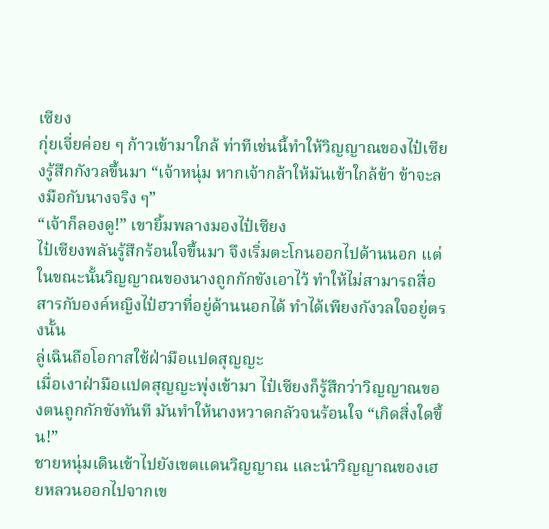เซียง
กุ่ยเจี่ยค่อย ๆ ก้าวเข้ามาใกล้ ท่าทีเช่นนี้ทำให้วิญญาณของไป๋เซียงรู้สึกกังวลขึ้นมา “เจ้าหนุ่ม หากเจ้ากล้าให้มันเข้าใกล้ข้า ข้าจะลงมือกับนางจริง ๆ”
“เจ้าก็ลองดู!” เขายิ้มพลางมองไป๋เซียง
ไป๋เซียงพลันรู้สึกร้อนใจขึ้นมา จึงเริ่มตะโกนออกไปด้านนอก แต่ในขณะนั้นวิญญาณของนางถูกกักขังเอาไว้ ทำให้ไม่สามารถสื่อสารกับองค์หญิงไป๋ฮวาที่อยู่ด้านนอกได้ ทำได้เพียงกังวลใจอยู่ตรงนั้น
ลู่เฉินถือโอกาสใช้ฝ่ามือแปดสุญญะ
เมื่อเงาฝ่ามือแปดสุญญะพุ่งเข้ามา ไป๋เซียงก็รู้สึกว่าวิญญาณของตนถูกกักขังทันที มันทำให้นางหวาดกลัวจนร้อนใจ “เกิดสิ่งใดขึ้น!”
ชายหนุ่มเดินเข้าไปยังเขตแดนวิญญาณ และนำวิญญาณของเฮยหลวนออกไปจากเข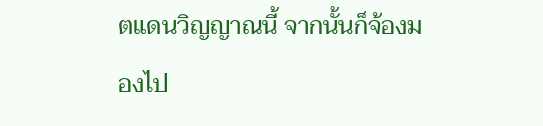ตแดนวิญญาณนี้ จากนั้นก็จ้องมองไป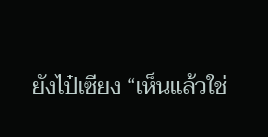ยังไป๋เซียง “เห็นแล้วใช่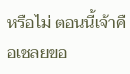หรือไม่ ตอนนี้เจ้าคือเชลยขอ